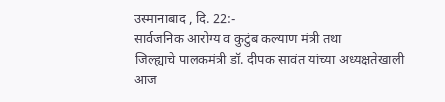उस्मानाबाद , दि. 22:-
सार्वजनिक आरोग्य व कुटुंब कल्याण मंत्री तथा
जिल्ह्याचे पालकमंत्री डॉ. दीपक सावंत यांच्या अध्यक्षतेखाली आज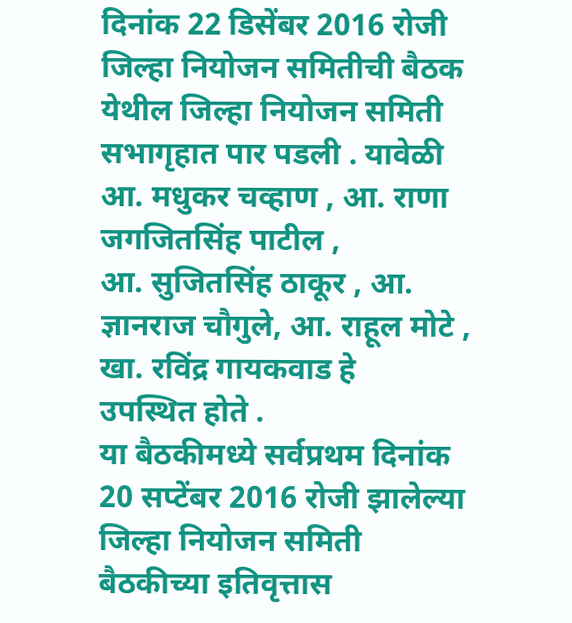दिनांक 22 डिसेंबर 2016 रोजी जिल्हा नियोजन समितीची बैठक येथील जिल्हा नियोजन समिती सभागृहात पार पडली . यावेळी आ. मधुकर चव्हाण , आ. राणा जगजितसिंह पाटील ,
आ. सुजितसिंह ठाकूर , आ. ज्ञानराज चौगुले, आ. राहूल मोटे , खा. रविंद्र गायकवाड हे
उपस्थित होते .
या बैठकीमध्ये सर्वप्रथम दिनांक 20 सप्टेंबर 2016 रोजी झालेल्या
जिल्हा नियोजन समिती
बैठकीच्या इतिवृत्तास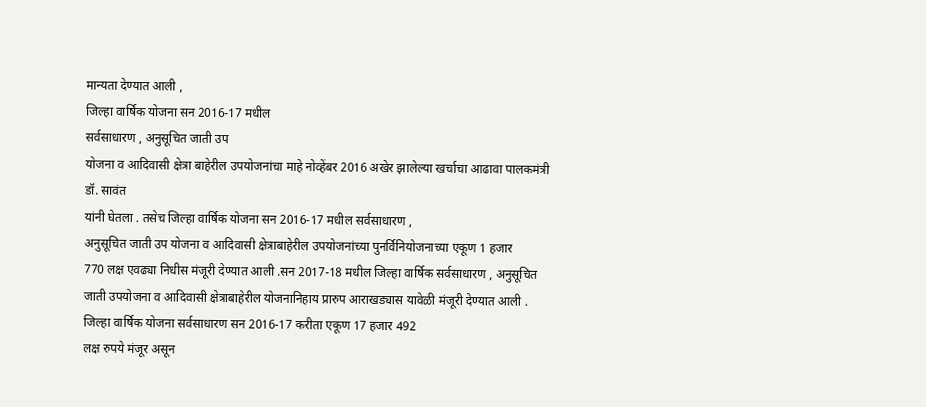मान्यता देण्यात आली ,
जिल्हा वार्षिक योजना सन 2016-17 मधील
सर्वसाधारण , अनुसूचित जाती उप
योजना व आदिवासी क्षेत्रा बाहेरील उपयोजनांचा माहे नोव्हेंबर 2016 अखेर झालेल्या खर्चाचा आढावा पालकमंत्री डॉ. सावंत
यांनी घेतला . तसेच जिल्हा वार्षिक योजना सन 2016-17 मधील सर्वसाधारण ,
अनुसूचित जाती उप योजना व आदिवासी क्षेत्राबाहेरील उपयोजनांच्या पुनर्विनियोजनाच्या एकूण 1 हजार
770 लक्ष एवढ्या निधीस मंजूरी देण्यात आली .सन 2017-18 मधील जिल्हा वार्षिक सर्वसाधारण , अनुसूचित जाती उपयोजना व आदिवासी क्षेत्राबाहेरील योजनानिहाय प्रारुप आराखड्यास यावेळी मंजूरी देण्यात आली .
जिल्हा वार्षिक योजना सर्वसाधारण सन 2016-17 करीता एकूण 17 हजार 492
लक्ष रुपये मंजूर असून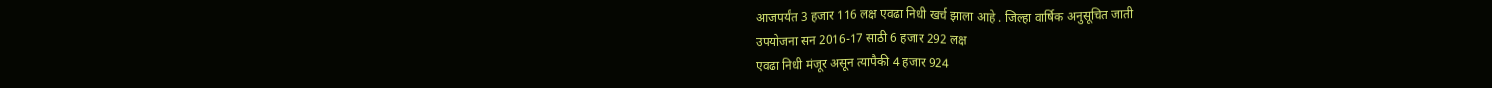आजपर्यंत 3 हजार 116 लक्ष एवढा निधी खर्च झाला आहे . जिल्हा वार्षिक अनुसूचित जाती
उपयोजना सन 2016-17 साठी 6 हजार 292 लक्ष
एवढा निधी मंजूर असून त्यापैकी 4 हजार 924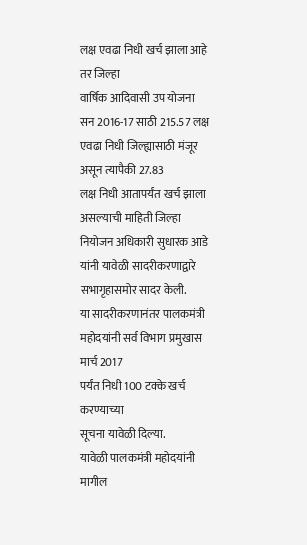लक्ष एवढा निधी खर्च झाला आहे तर जिल्हा
वार्षिक आदिवासी उप योजना सन 2016-17 साठी 215.57 लक्ष एवढा निधी जिल्ह्यासाठी मंजूर असून त्यापैकी 27.83
लक्ष निधी आतापर्यंत खर्च झाला असल्याची माहिती जिल्हा नियोजन अधिकारी सुधारक आडे
यांनी यावेळी सादरीकरणाद्वारे सभागृहासमोर सादर केली.
या सादरीकरणानंतर पालकमंत्री
महोदयांनी सर्व विभाग प्रमुखास मार्च 2017
पर्यंत निधी 100 टक्के खर्च करण्याच्या
सूचना यावेळी दिल्या.
यावेळी पालकमंत्री महोदयांनी मागील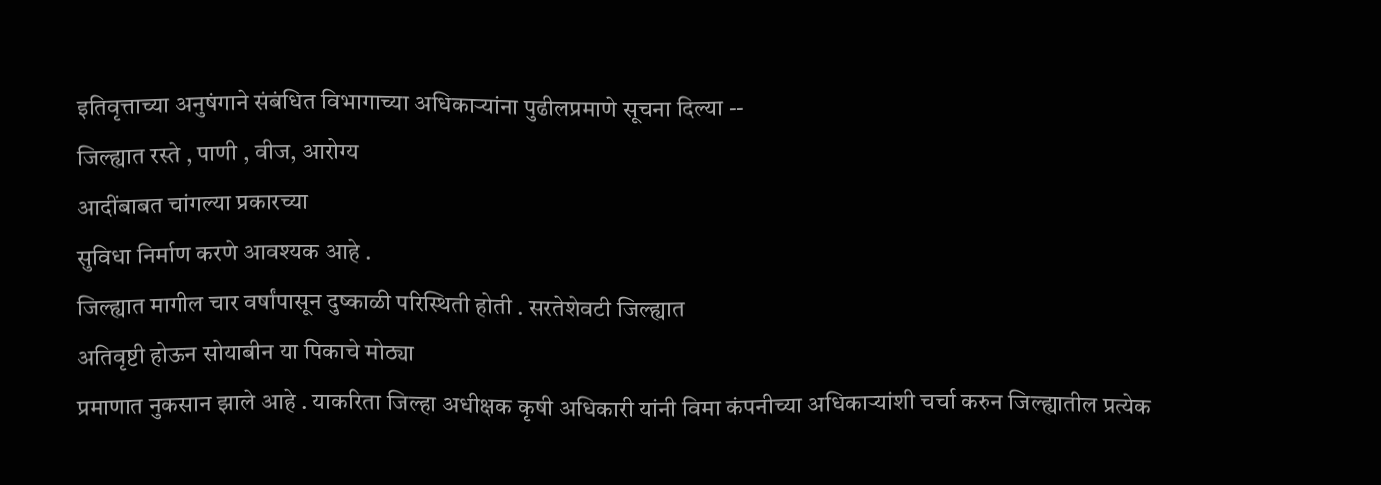इतिवृत्ताच्या अनुषंगाने संबंधित विभागाच्या अधिकाऱ्यांना पुढीलप्रमाणे सूचना दिल्या --
जिल्ह्यात रस्ते , पाणी , वीज, आरोग्य
आदींबाबत चांगल्या प्रकारच्या
सुविधा निर्माण करणे आवश्यक आहे .
जिल्ह्यात मागील चार वर्षांपासून दुष्काळी परिस्थिती होती . सरतेशेवटी जिल्ह्यात
अतिवृष्टी होऊन सोयाबीन या पिकाचे मोठ्या
प्रमाणात नुकसान झाले आहे . याकरिता जिल्हा अधीक्षक कृषी अधिकारी यांनी विमा कंपनीच्या अधिकाऱ्यांशी चर्चा करुन जिल्ह्यातील प्रत्येक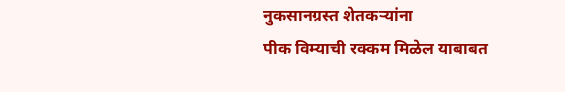नुकसानग्रस्त शेतकऱ्यांना
पीक विम्याची रक्कम मिळेल याबाबत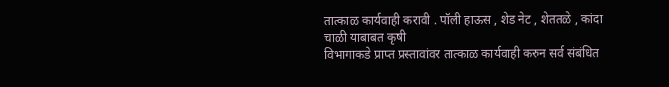तात्काळ कार्यवाही करावी . पॉली हाऊस , शेड नेट , शेततळे , कांदा चाळी याबाबत कृषी
विभागाकडे प्राप्त प्रस्तावांवर तात्काळ कार्यवाही करुन सर्व संबंधित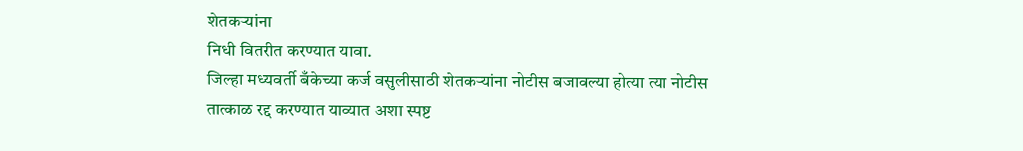शेतकऱ्यांना
निधी वितरीत करण्यात यावा.
जिल्हा मध्यवर्ती बँकेच्या कर्ज वसुलीसाठी शेतकऱ्यांना नोटीस बजावल्या होत्या त्या नोटीस
तात्काळ रद्द करण्यात याव्यात अशा स्पष्ट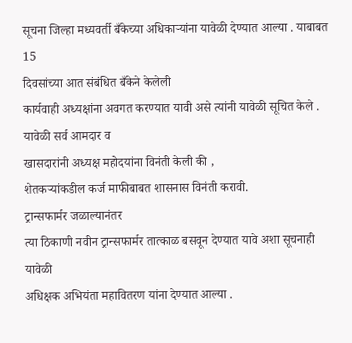सूचना जिल्हा मध्यवर्ती बँकेच्या अधिकाऱ्यांना यावेळी देण्यात आल्या . याबाबत 15
दिवसांच्या आत संबंधित बँकेने केलेली
कार्यवाही अध्यक्षांना अवगत करण्यात यावी असे त्यांनी यावेळी सूचित केले .
यावेळी सर्व आमदार व
खासदारांनी अध्यक्ष महोदयांना विनंती केली की ,
शेतकऱ्यांकडील कर्ज माफीबाबत शासनास विनंती करावी.
ट्रान्सफार्मर जळाल्यानंतर
त्या ठिकाणी नवीन ट्रान्सफार्मर तात्काळ बसवून देण्यात यावे अशा सूचनाही यावेळी
अधिक्षक अभियंता महावितरण यांना देण्यात आल्या .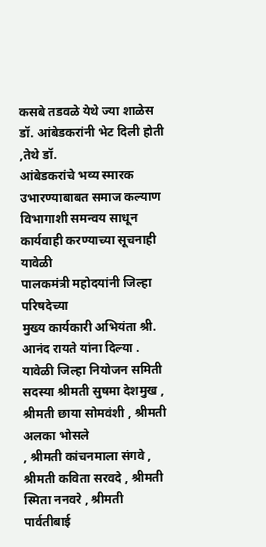कसबे तडवळे येथे ज्या शाळेस
डॉ. आंबेडकरांनी भेट दिली होती ,तेथे डॉ.
आंबेडकरांचे भव्य स्मारक उभारण्याबाबत समाज कल्याण विभागाशी समन्वय साधून कार्यवाही करण्याच्या सूचनाही यावेळी
पालकमंत्री महोदयांनी जिल्हा परिषदेच्या
मुख्य कार्यकारी अभियंता श्री. आनंद रायते यांना दिल्या .
यावेळी जिल्हा नियोजन समिती
सदस्या श्रीमती सुषमा देशमुख , श्रीमती छाया सोमवंशी , श्रीमती अलका भोसले
, श्रीमती कांचनमाला संगवे , श्रीमती कविता सरवदे , श्रीमती स्मिता ननवरे , श्रीमती पार्वतीबाई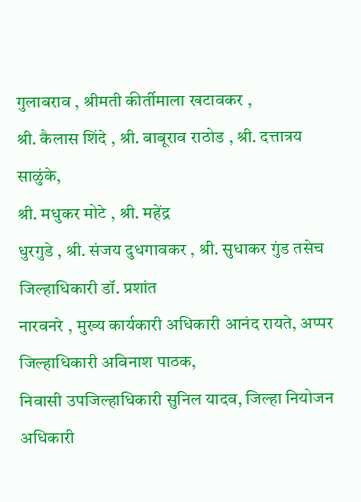गुलाबराव , श्रीमती कीर्तीमाला खटावकर ,
श्री. कैलास शिंदे , श्री. बाबूराव राठोड , श्री. दत्तात्रय साळुंके,
श्री. मधुकर मोटे , श्री. महेंद्र
धुरगुडे , श्री. संजय दुधगावकर , श्री. सुधाकर गुंड तसेच जिल्हाधिकारी डॉ. प्रशांत
नारवनरे , मुख्य कार्यकारी अधिकारी आनंद रायते, अप्पर जिल्हाधिकारी अविनाश पाठक,
निवासी उपजिल्हाधिकारी सुनिल यादव, जिल्हा नियोजन अधिकारी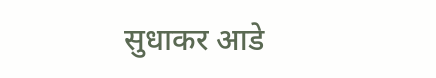सुधाकर आडे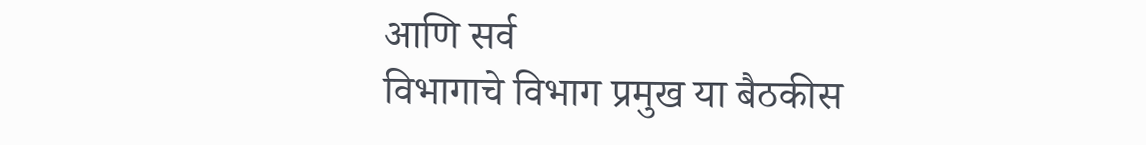आणि सर्व
विभागाचे विभाग प्रमुख या बैठकीस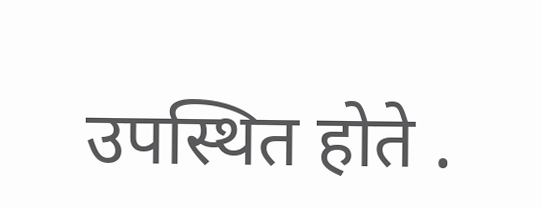उपस्थित होते .